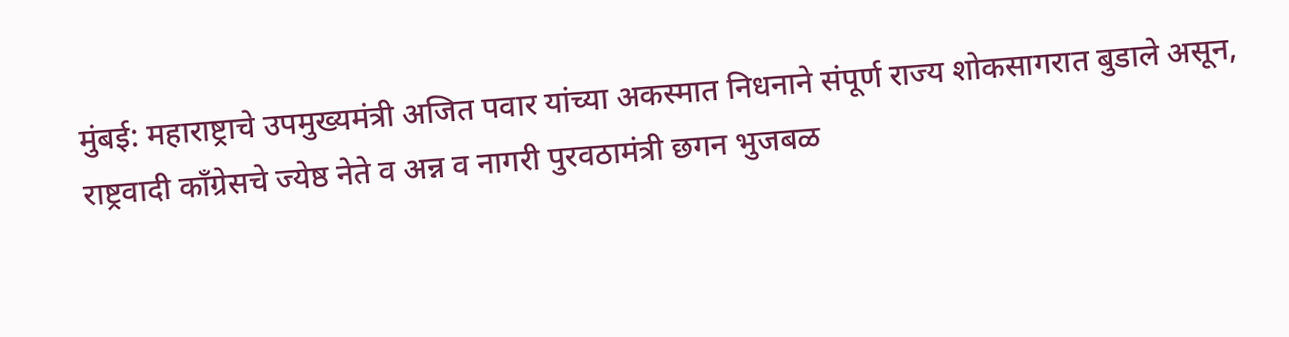मुंबई: महाराष्ट्राचे उपमुख्यमंत्री अजित पवार यांच्या अकस्मात निधनाने संपूर्ण राज्य शोकसागरात बुडाले असून, राष्ट्रवादी काँग्रेसचे ज्येष्ठ नेते व अन्न व नागरी पुरवठामंत्री छगन भुजबळ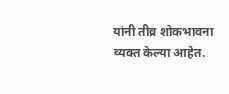यांनी तीव्र शोकभावना व्यक्त केल्या आहेत.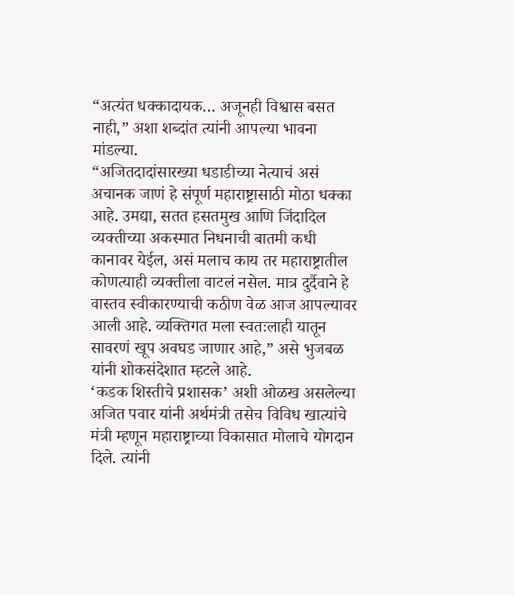“अत्यंत धक्कादायक… अजूनही विश्वास बसत नाही,” अशा शब्दांत त्यांनी आपल्या भावना मांडल्या.
“अजितदादांसारख्या धडाडीच्या नेत्याचं असं अचानक जाणं हे संपूर्ण महाराष्ट्रासाठी मोठा धक्का आहे. उमद्या, सतत हसतमुख आणि जिंदादिल व्यक्तीच्या अकस्मात निधनाची बातमी कधी कानावर येईल, असं मलाच काय तर महाराष्ट्रातील कोणत्याही व्यक्तीला वाटलं नसेल. मात्र दुर्दैवाने हे वास्तव स्वीकारण्याची कठीण वेळ आज आपल्यावर आली आहे. व्यक्तिगत मला स्वतःलाही यातून सावरणं खूप अवघड जाणार आहे,” असे भुजबळ यांनी शोकसंदेशात म्हटले आहे.
‘कडक शिस्तीचे प्रशासक’ अशी ओळख असलेल्या अजित पवार यांनी अर्थमंत्री तसेच विविध खात्यांचे मंत्री म्हणून महाराष्ट्राच्या विकासात मोलाचे योगदान दिले. त्यांनी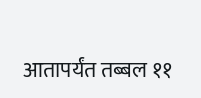आतापर्यंत तब्बल ११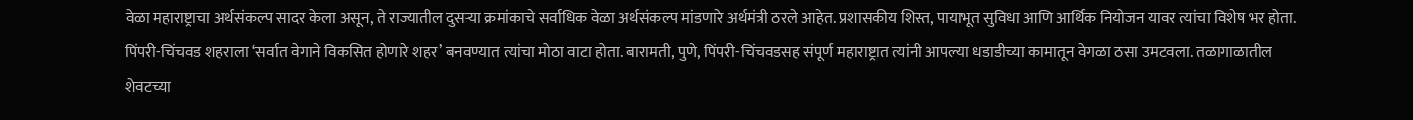वेळा महाराष्ट्राचा अर्थसंकल्प सादर केला असून, ते राज्यातील दुसऱ्या क्रमांकाचे सर्वाधिक वेळा अर्थसंकल्प मांडणारे अर्थमंत्री ठरले आहेत. प्रशासकीय शिस्त, पायाभूत सुविधा आणि आर्थिक नियोजन यावर त्यांचा विशेष भर होता.
पिंपरी-चिंचवड शहराला ‘सर्वात वेगाने विकसित होणारे शहर’ बनवण्यात त्यांचा मोठा वाटा होता. बारामती, पुणे, पिंपरी-चिंचवडसह संपूर्ण महाराष्ट्रात त्यांनी आपल्या धडाडीच्या कामातून वेगळा ठसा उमटवला. तळागाळातील शेवटच्या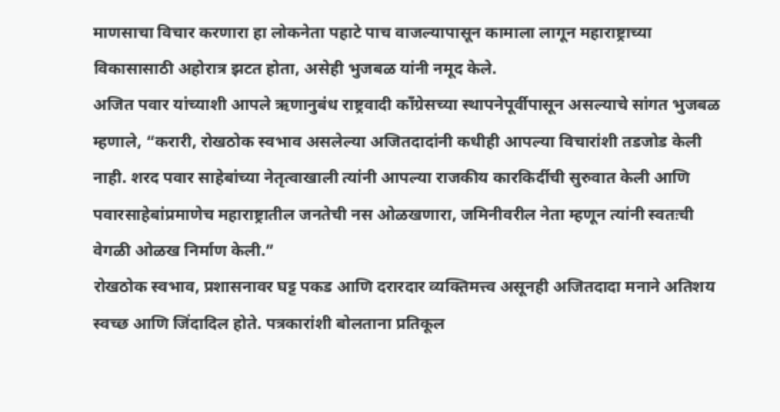माणसाचा विचार करणारा हा लोकनेता पहाटे पाच वाजल्यापासून कामाला लागून महाराष्ट्राच्या विकासासाठी अहोरात्र झटत होता, असेही भुजबळ यांनी नमूद केले.
अजित पवार यांच्याशी आपले ऋणानुबंध राष्ट्रवादी काँग्रेसच्या स्थापनेपूर्वीपासून असल्याचे सांगत भुजबळ म्हणाले, “करारी, रोखठोक स्वभाव असलेल्या अजितदादांनी कधीही आपल्या विचारांशी तडजोड केली नाही. शरद पवार साहेबांच्या नेतृत्वाखाली त्यांनी आपल्या राजकीय कारकिर्दीची सुरुवात केली आणि पवारसाहेबांप्रमाणेच महाराष्ट्रातील जनतेची नस ओळखणारा, जमिनीवरील नेता म्हणून त्यांनी स्वतःची वेगळी ओळख निर्माण केली.”
रोखठोक स्वभाव, प्रशासनावर घट्ट पकड आणि दरारदार व्यक्तिमत्त्व असूनही अजितदादा मनाने अतिशय स्वच्छ आणि जिंदादिल होते. पत्रकारांशी बोलताना प्रतिकूल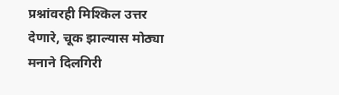प्रश्नांवरही मिश्किल उत्तर देणारे, चूक झाल्यास मोठ्या मनाने दिलगिरी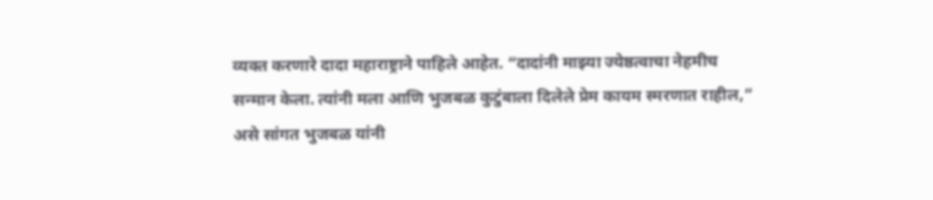व्यक्त करणारे दादा महाराष्ट्राने पाहिले आहेत. “दादांनी माझ्या ज्येष्ठत्वाचा नेहमीच सन्मान केला. त्यांनी मला आणि भुजबळ कुटुंबाला दिलेले प्रेम कायम स्मरणात राहील,” असे सांगत भुजबळ यांनी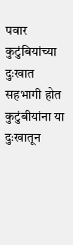पवार कुटुंबियांच्या दुःखात सहभागी होत कुटुंबीयांना या दुःखातून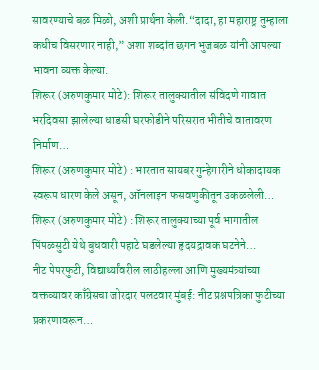सावरण्याचे बळ मिळो, अशी प्रार्थना केली.“दादा, हा महाराष्ट्र तुम्हाला कधीच विसरणार नाही,” अशा शब्दांत छगन भुजबळ यांनी आपल्या भावना व्यक्त केल्या.
शिरूर (अरुणकुमार मोटे): शिरूर तालुक्यातील संविदणे गावात भरदिवसा झालेल्या धाडसी घरफोडीने परिसरात भीतीचे वातावरण निर्माण…
शिरूर (अरुणकुमार मोटे) : भारतात सायबर गुन्हेगारीने धोकादायक स्वरूप धारण केले असून, ऑनलाइन फसवणुकीतून उकळलेली…
शिरूर (अरुणकुमार मोटे) : शिरूर तालुक्याच्या पूर्व भागातील पिंपळसुटी येथे बुधवारी पहाटे घडलेल्या हृदयद्रावक घटनेने…
नीट पेपरफुटी, विद्यार्थ्यांवरील लाठीहल्ला आणि मुख्यमंत्र्यांच्या वक्तव्यावर काँग्रेसचा जोरदार पलटवार मुंबई: नीट प्रश्नपत्रिका फुटीच्या प्रकरणावरून…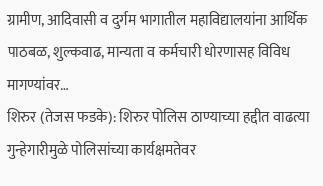ग्रामीण, आदिवासी व दुर्गम भागातील महाविद्यालयांना आर्थिक पाठबळ, शुल्कवाढ, मान्यता व कर्मचारी धोरणासह विविध मागण्यांवर…
शिरुर (तेजस फडके): शिरुर पोलिस ठाण्याच्या हद्दीत वाढत्या गुन्हेगारीमुळे पोलिसांच्या कार्यक्षमतेवर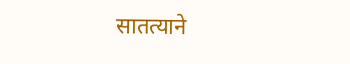सातत्याने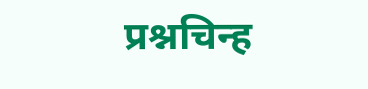प्रश्नचिन्ह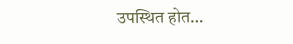उपस्थित होत…